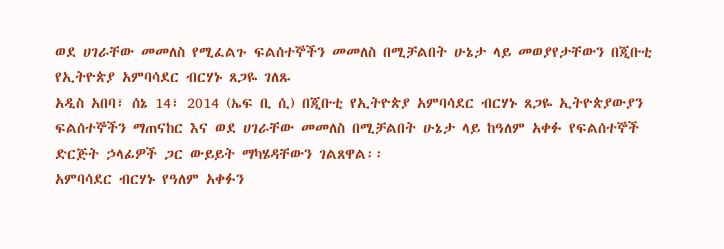ወደ ሀገራቸው መመለስ የሚፈልጉ ፍልሰተኞችን መመለስ በሚቻልበት ሁኔታ ላይ መወያየታቸውን በጂቡቲ የኢትዮጵያ አምባሳደር ብርሃኑ ጸጋዬ ገለጹ
አዲስ አበባ፣ ሰኔ 14፣ 2014 (ኤፍ ቢ ሲ) በጂቡቲ የኢትዮጵያ አምባሳደር ብርሃኑ ጸጋዬ ኢትዮጵያውያን ፍልሰተኞችን ማጠናከር እና ወደ ሀገራቸው መመለስ በሚቻልበት ሁኔታ ላይ ከዓለም አቀፉ የፍልሰተኞች ድርጅት ኃላፊዎች ጋር ውይይት ማካሄዳቸውን ገልጸዋል፡፡
አምባሳደር ብርሃኑ የዓለም አቀፉን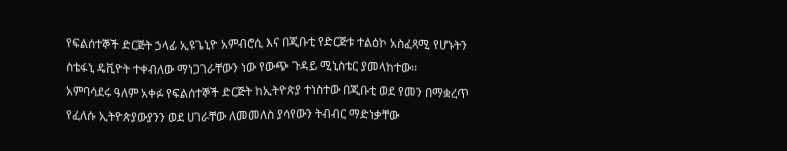የፍልሰተኞች ድርጅት ኃላፊ ኢዩጌኒዮ አምብሮሲ እና በጂቡቲ የድርጅቱ ተልዕኮ አስፈጻሚ የሆኑትን ስቴፋኒ ዴቪዮት ተቀብለው ማነጋገራቸውን ነው የውጭ ጉዳይ ሚኒስቴር ያመላከተው፡፡
አምባሳደሩ ዓለም አቀፉ የፍልሰተኞች ድርጅት ከኢትዮጵያ ተነስተው በጂቡቲ ወደ የመን በማቋረጥ የፈለሱ ኢትዮጵያውያንን ወደ ሀገራቸው ለመመለስ ያሳየውን ትብብር ማድነቃቸው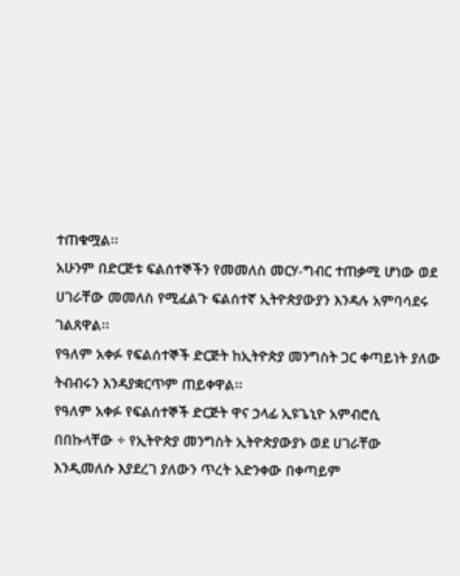ተጠቁሟል፡፡
አሁንም በድርጅቱ ፍልሰተኞችን የመመለስ መርሃ-ግብር ተጠቃሚ ሆነው ወደ ሀገራቸው መመለስ የሚፈልጉ ፍልሰተኛ ኢትዮጵያውያን እንዳሉ አምባሳደሩ ገልጸዋል፡፡
የዓለም አቀፉ የፍልሰተኞች ድርጅት ከኢትዮጵያ መንግስት ጋር ቀጣይነት ያለው ትብብሩን እንዳያቋርጥም ጠይቀዋል፡፡
የዓለም አቀፉ የፍልሰተኞች ድርጅት ዋና ኃላፊ ኢዩጌኒዮ አምብሮሲ በበኩላቸው ÷ የኢትዮጵያ መንግስት ኢትዮጵያውያኑ ወደ ሀገራቸው እንዲመለሱ እያደረገ ያለውን ጥረት አድንቀው በቀጣይም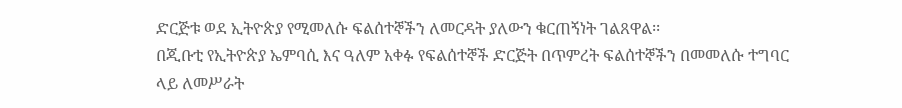ድርጅቱ ወደ ኢትዮጵያ የሚመለሱ ፍልሰተኞችን ለመርዳት ያለውን ቁርጠኝነት ገልጸዋል፡፡
በጂቡቲ የኢትዮጵያ ኤምባሲ እና ዓለም አቀፉ የፍልሰተኞች ድርጅት በጥምረት ፍልሰተኞችን በመመለሱ ተግባር ላይ ለመሥራት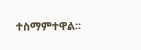ተስማምተዋል፡፡